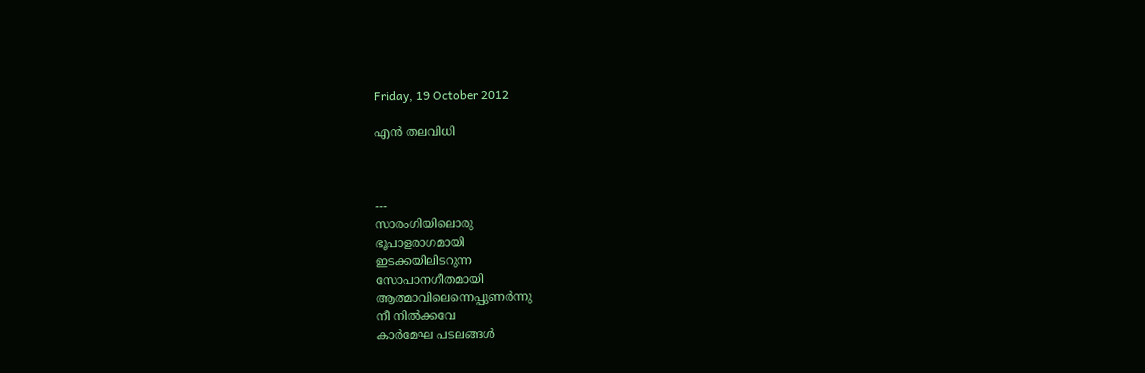Friday, 19 October 2012

എന്‍ തലവിധി



---
സാരംഗിയിലൊരു
ഭൂപാളരാഗമായി
ഇടക്കയിലിടറുന്ന
സോപാനഗീതമായി
ആത്മാവിലെന്നെപ്പുണര്‍ന്നു
നീ നില്‍ക്കവേ
കാര്‍മേഘ പടലങ്ങള്‍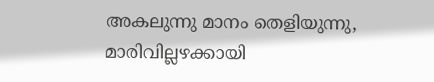അകലുന്നു മാനം തെളിയുന്നു,
മാരിവില്ലഴക്കായി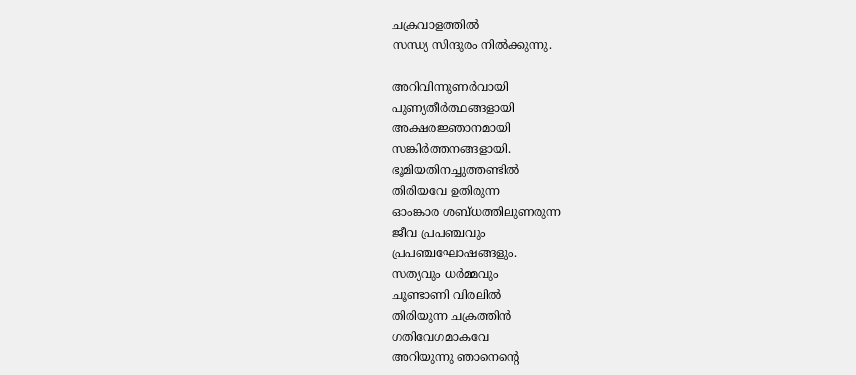ചക്രവാളത്തില്‍
സന്ധ്യ സിന്ദുരം നില്‍ക്കുന്നു.

അറിവിന്നുണര്‍വായി
പുണ്യതീര്‍ത്ഥങ്ങളായി
അക്ഷരജ്ഞാനമായി
സങ്കിര്‍ത്തനങ്ങളായി.
ഭൂമിയതിനച്ചുത്തണ്ടില്‍
തിരിയവേ ഉതിരുന്ന
ഓംങ്കാര ശബ്ധത്തിലുണരുന്ന
ജീവ പ്രപഞ്ചവും
പ്രപഞ്ചഘോഷങ്ങളും.
സത്യവും ധര്‍മ്മവും
ചൂണ്ടാണി വിരലില്‍
തിരിയുന്ന ചക്രത്തിന്‍
ഗതിവേഗമാകവേ
അറിയുന്നു ഞാനെന്റെ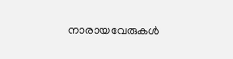നാരായവേരുകള്‍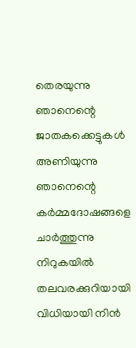തെരയുന്നു ഞാനെന്റെ
ജാതകക്കെട്ടുകള്‍
അണിയുന്നു ഞാനെന്റെ
കര്‍മ്മദോഷങ്ങളെ
ചാര്‍ത്തുന്നു നിറുകയില്‍
തലവരക്കുറിയായി
വിധിയായി നിന്‍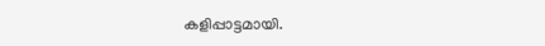കളിപ്പാട്ടമായി.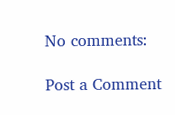No comments:

Post a Comment